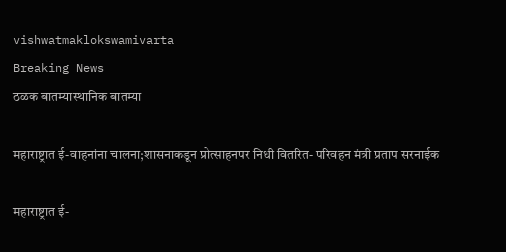vishwatmaklokswamivarta
Breaking News
ठळक बातम्यास्थानिक बातम्या

महाराष्ट्रात ई-वाहनांना चालना;शासनाकडून प्रोत्साहनपर निधी वितरित- परिवहन मंत्री प्रताप सरनाईक

महाराष्ट्रात ई-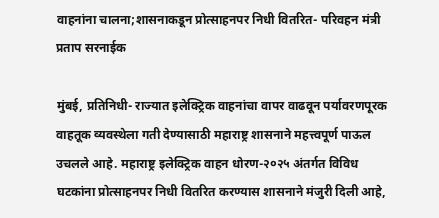वाहनांना चालना;शासनाकडून प्रोत्साहनपर निधी वितरित- परिवहन मंत्री प्रताप सरनाईक

मुंबई, प्रतिनिधी- राज्यात इलेक्ट्रिक वाहनांचा वापर वाढवून पर्यावरणपूरक वाहतूक व्यवस्थेला गती देण्यासाठी महाराष्ट्र शासनाने महत्त्वपूर्ण पाऊल उचलले आहे. महाराष्ट्र इलेक्ट्रिक वाहन धोरण-२०२५ अंतर्गत विविध घटकांना प्रोत्साहनपर निधी वितरित करण्यास शासनाने मंजुरी दिली आहे,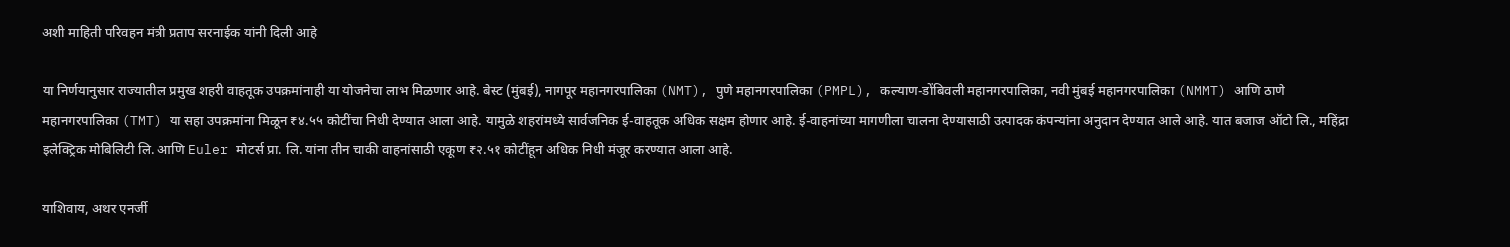अशी माहिती परिवहन मंत्री प्रताप सरनाईक यांनी दिली आहे

या निर्णयानुसार राज्यातील प्रमुख शहरी वाहतूक उपक्रमांनाही या योजनेचा लाभ मिळणार आहे. बेस्ट (मुंबई), नागपूर महानगरपालिका (NMT), पुणे महानगरपालिका (PMPL), कल्याण-डोंबिवली महानगरपालिका, नवी मुंबई महानगरपालिका (NMMT) आणि ठाणे महानगरपालिका (TMT) या सहा उपक्रमांना मिळून ₹४.५५ कोटींचा निधी देण्यात आला आहे. यामुळे शहरांमध्ये सार्वजनिक ई-वाहतूक अधिक सक्षम होणार आहे. ई-वाहनांच्या मागणीला चालना देण्यासाठी उत्पादक कंपन्यांना अनुदान देण्यात आले आहे. यात बजाज ऑटो लि., महिंद्रा इलेक्ट्रिक मोबिलिटी लि. आणि Euler मोटर्स प्रा. लि. यांना तीन चाकी वाहनांसाठी एकूण ₹२.५१ कोटींहून अधिक निधी मंजूर करण्यात आला आहे.

याशिवाय, अथर एनर्जी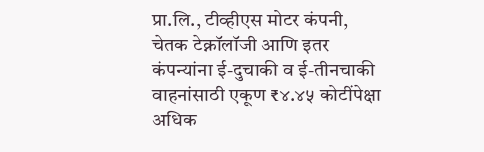प्रा.लि., टीव्हीएस मोटर कंपनी, चेतक टेक्नॉलॉजी आणि इतर कंपन्यांना ई-दुचाकी व ई-तीनचाकी वाहनांसाठी एकूण ₹४.४५ कोटींपेक्षा अधिक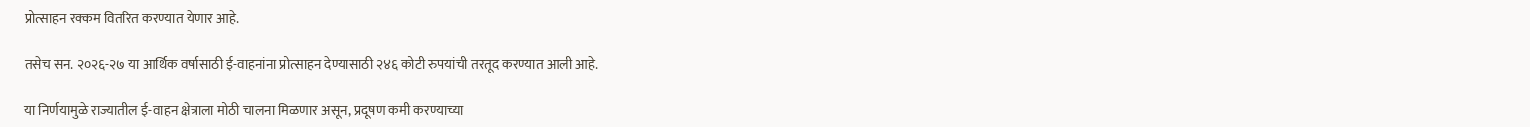प्रोत्साहन रक्कम वितरित करण्यात येणार आहे.

तसेच सन. २०२६-२७ या आर्थिक वर्षासाठी ई-वाहनांना प्रोत्साहन देण्यासाठी २४६ कोटी रुपयांची तरतूद करण्यात आली आहे.

या निर्णयामुळे राज्यातील ई-वाहन क्षेत्राला मोठी चालना मिळणार असून, प्रदूषण कमी करण्याच्या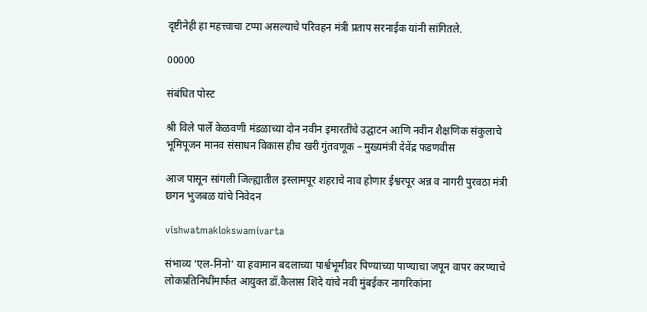दृष्टीनेही हा महत्त्वाचा टप्पा असल्याचे परिवहन मंत्री प्रताप सरनाईक यांनी सांगितले.

00000

संबंधित पोस्ट

श्री विले पार्ले केळवणी मंडळाच्या दोन नवीन इमारतींचे उद्घाटन आणि नवीन शैक्षणिक संकुलाचे भूमिपूजन मानव संसाधन विकास हीच खरी गुंतवणूक – मुख्यमंत्री देवेंद्र फडणवीस

आज पासून सांगली जिल्ह्यातील इस्लामपूर शहराचे नाव होणार ईश्वरपूर अन्न व नागरी पुरवठा मंत्री छगन भुजबळ यांचे निवेदन

vishwatmaklokswamivarta

संभाव्य ‘एल-निनो’ या हवामान बदलाच्या पार्श्वभूमीवर पिण्याच्या पाण्याचा जपून वापर करण्याचे लोकप्रतिनिधींमार्फत आयुक्त डॉ.कैलास शिंदे यांचे नवी मुंबईकर नागरिकांना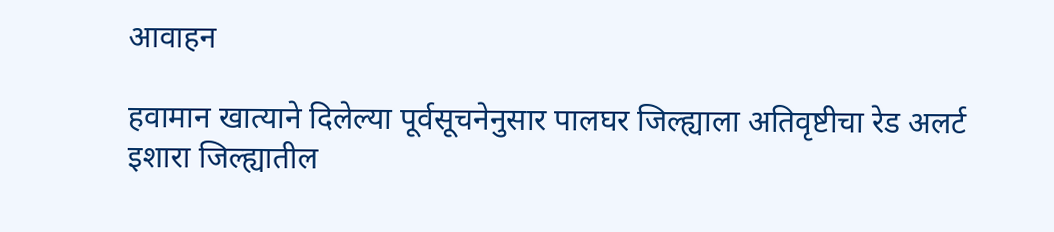आवाहन

हवामान खात्याने दिलेल्या पूर्वसूचनेनुसार पालघर जिल्ह्याला अतिवृष्टीचा रेड अलर्ट इशारा जिल्ह्यातील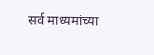सर्व माध्यमांच्या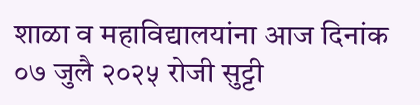शाळा व महाविद्यालयांना आज दिनांक ०७ जुलै २०२५ रोजी सुट्टी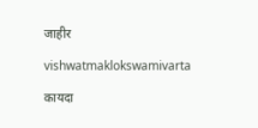जाहीर

vishwatmaklokswamivarta

कायदा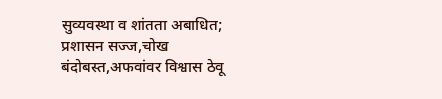सुव्यवस्था व शांतता अबाधित; प्रशासन सज्ज,चोख बंदोबस्त,अफवांवर विश्वास ठेवू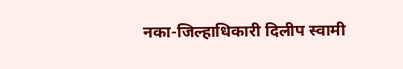नका-जिल्हाधिकारी दिलीप स्वामी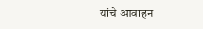यांचे आवाहन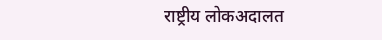राष्ट्रीय लोकअदालत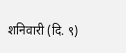शनिवारी (दि. ९)